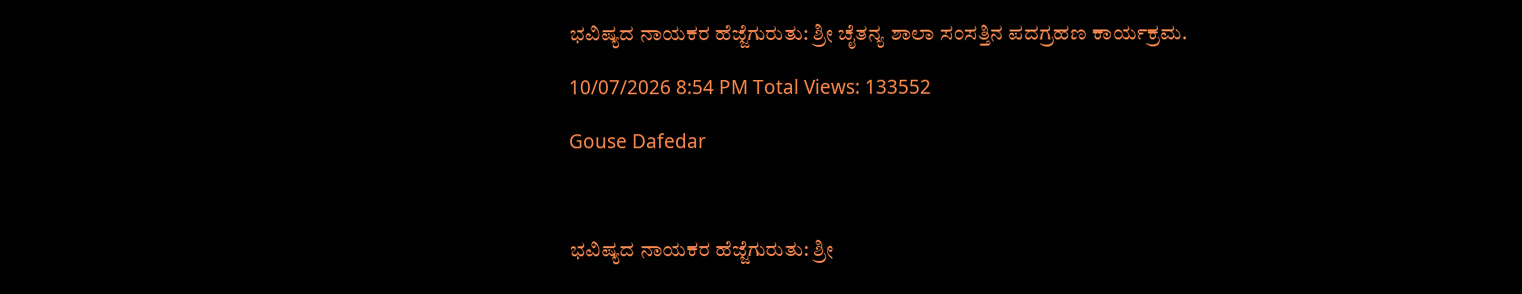ಭವಿಷ್ಯದ ನಾಯಕರ ಹೆಜ್ಜೆಗುರುತು: ಶ್ರೀ ಚೈತನ್ಯ ಶಾಲಾ ಸಂಸತ್ತಿನ ಪದಗ್ರಹಣ ಕಾರ್ಯಕ್ರಮ.

10/07/2026 8:54 PM Total Views: 133552

Gouse Dafedar



ಭವಿಷ್ಯದ ನಾಯಕರ ಹೆಜ್ಜೆಗುರುತು: ಶ್ರೀ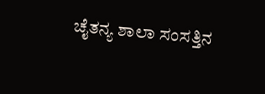ಚೈತನ್ಯ ಶಾಲಾ ಸಂಸತ್ತಿನ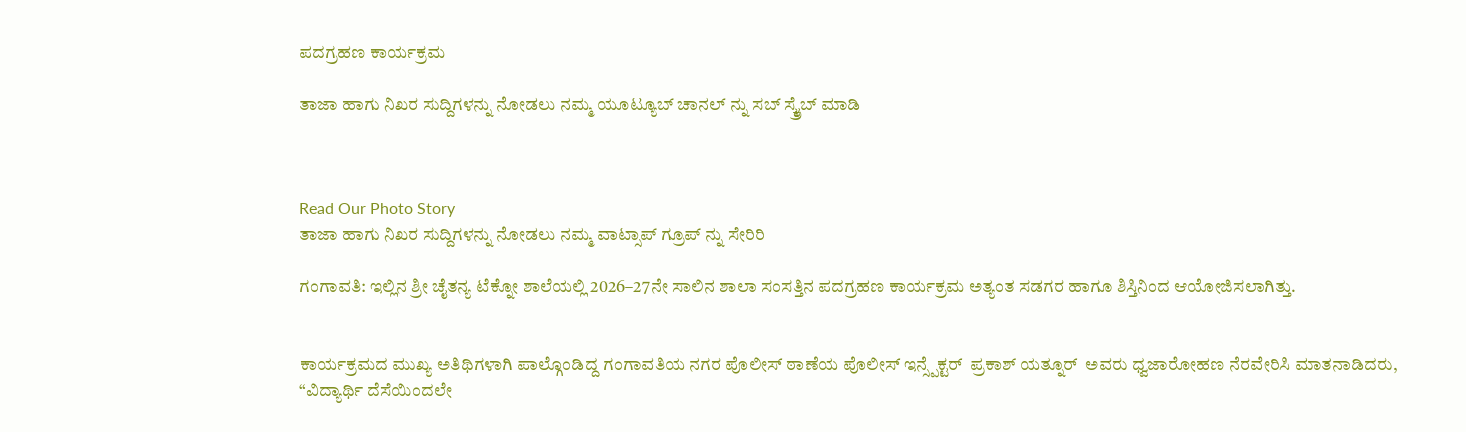ಪದಗ್ರಹಣ ಕಾರ್ಯಕ್ರಮ

ತಾಜಾ ಹಾಗು ನಿಖರ ಸುದ್ದಿಗಳನ್ನು ನೋಡಲು ನಮ್ಮ ಯೂಟ್ಯೂಬ್ ಚಾನಲ್ ನ್ನು ಸಬ್ ಸ್ಕ್ರೈಬ್ ಮಾಡಿ



Read Our Photo Story
ತಾಜಾ ಹಾಗು ನಿಖರ ಸುದ್ದಿಗಳನ್ನು ನೋಡಲು ನಮ್ಮ ವಾಟ್ಸಾಪ್ ಗ್ರೂಪ್ ನ್ನು ಸೇರಿರಿ

ಗಂಗಾವತಿ: ಇಲ್ಲಿನ ಶ್ರೀ ಚೈತನ್ಯ ಟೆಕ್ನೋ ಶಾಲೆಯಲ್ಲಿ 2026–27ನೇ ಸಾಲಿನ ಶಾಲಾ ಸಂಸತ್ತಿನ ಪದಗ್ರಹಣ ಕಾರ್ಯಕ್ರಮ ಅತ್ಯಂತ ಸಡಗರ ಹಾಗೂ ಶಿಸ್ತಿನಿಂದ ಆಯೋಜಿಸಲಾಗಿತ್ತು.


ಕಾರ್ಯಕ್ರಮದ ಮುಖ್ಯ ಅತಿಥಿಗಳಾಗಿ ಪಾಲ್ಗೊಂಡಿದ್ದ ಗಂಗಾವತಿಯ ನಗರ ಪೊಲೀಸ್ ಠಾಣೆಯ ಪೊಲೀಸ್ ಇನ್ಸ್ಪೆಕ್ಟರ್  ಪ್ರಕಾಶ್ ಯತ್ನೂರ್  ಅವರು ಧ್ವಜಾರೋಹಣ ನೆರವೇರಿಸಿ ಮಾತನಾಡಿದರು, “ವಿದ್ಯಾರ್ಥಿ ದೆಸೆಯಿಂದಲೇ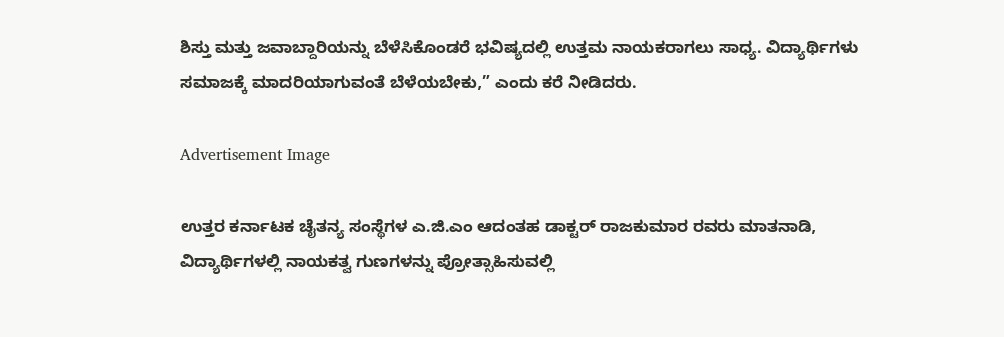ಶಿಸ್ತು ಮತ್ತು ಜವಾಬ್ದಾರಿಯನ್ನು ಬೆಳೆಸಿಕೊಂಡರೆ ಭವಿಷ್ಯದಲ್ಲಿ ಉತ್ತಮ ನಾಯಕರಾಗಲು ಸಾಧ್ಯ. ವಿದ್ಯಾರ್ಥಿಗಳು ಸಮಾಜಕ್ಕೆ ಮಾದರಿಯಾಗುವಂತೆ ಬೆಳೆಯಬೇಕು,” ಎಂದು ಕರೆ ನೀಡಿದರು.

Advertisement Image

ಉತ್ತರ ಕರ್ನಾಟಕ ಚೈತನ್ಯ ಸಂಸ್ಥೆಗಳ ಎ.ಜಿ.ಎಂ ಆದಂತಹ ಡಾಕ್ಟರ್ ರಾಜಕುಮಾರ ರವರು ಮಾತನಾಡಿ, ವಿದ್ಯಾರ್ಥಿಗಳಲ್ಲಿ ನಾಯಕತ್ವ ಗುಣಗಳನ್ನು ಪ್ರೋತ್ಸಾಹಿಸುವಲ್ಲಿ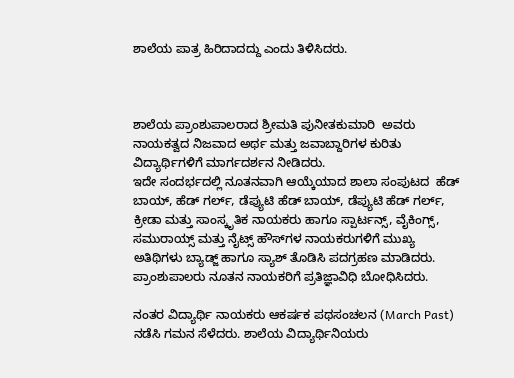ಶಾಲೆಯ ಪಾತ್ರ ಹಿರಿದಾದದ್ದು ಎಂದು ತಿಳಿಸಿದರು.



ಶಾಲೆಯ ಪ್ರಾಂಶುಪಾಲರಾದ ಶ್ರೀಮತಿ ಪುನೀತಕುಮಾರಿ  ಅವರು ನಾಯಕತ್ವದ ನಿಜವಾದ ಅರ್ಥ ಮತ್ತು ಜವಾಬ್ದಾರಿಗಳ ಕುರಿತು ವಿದ್ಯಾರ್ಥಿಗಳಿಗೆ ಮಾರ್ಗದರ್ಶನ ನೀಡಿದರು.
ಇದೇ ಸಂದರ್ಭದಲ್ಲಿ ನೂತನವಾಗಿ ಆಯ್ಕೆಯಾದ ಶಾಲಾ ಸಂಪುಟದ  ಹೆಡ್ ಬಾಯ್, ಹೆಡ್ ಗರ್ಲ್, ಡೆಪ್ಯುಟಿ ಹೆಡ್ ಬಾಯ್, ಡೆಪ್ಯುಟಿ ಹೆಡ್ ಗರ್ಲ್, ಕ್ರೀಡಾ ಮತ್ತು ಸಾಂಸ್ಕೃತಿಕ ನಾಯಕರು ಹಾಗೂ ಸ್ಪಾರ್ಟನ್ಸ್, ವೈಕಿಂಗ್ಸ್, ಸಮುರಾಯ್ಸ್ ಮತ್ತು ನೈಟ್ಸ್ ಹೌಸ್‌ಗಳ ನಾಯಕರುಗಳಿಗೆ ಮುಖ್ಯ ಅತಿಥಿಗಳು ಬ್ಯಾಡ್ಜ್ ಹಾಗೂ ಸ್ಯಾಶ್ ತೊಡಿಸಿ ಪದಗ್ರಹಣ ಮಾಡಿದರು. ಪ್ರಾಂಶುಪಾಲರು ನೂತನ ನಾಯಕರಿಗೆ ಪ್ರತಿಜ್ಞಾವಿಧಿ ಬೋಧಿಸಿದರು.

ನಂತರ ವಿದ್ಯಾರ್ಥಿ ನಾಯಕರು ಆಕರ್ಷಕ ಪಥಸಂಚಲನ (March Past) ನಡೆಸಿ ಗಮನ ಸೆಳೆದರು. ಶಾಲೆಯ ವಿದ್ಯಾರ್ಥಿನಿಯರು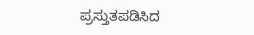ಪ್ರಸ್ತುತಪಡಿಸಿದ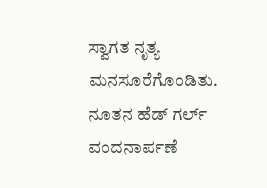ಸ್ವಾಗತ ನೃತ್ಯ ಮನಸೂರೆಗೊಂಡಿತು. ನೂತನ ಹೆಡ್ ಗರ್ಲ್ ವಂದನಾರ್ಪಣೆ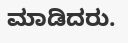ಮಾಡಿದರು.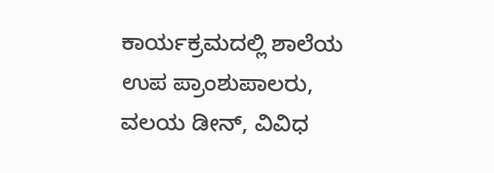ಕಾರ್ಯಕ್ರಮದಲ್ಲಿ ಶಾಲೆಯ ಉಪ ಪ್ರಾಂಶುಪಾಲರು, ವಲಯ ಡೀನ್, ವಿವಿಧ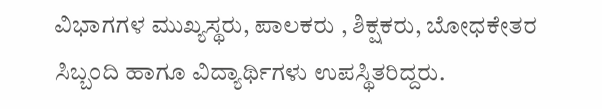ವಿಭಾಗಗಳ ಮುಖ್ಯಸ್ಥರು, ಪಾಲಕರು , ಶಿಕ್ಷಕರು, ಬೋಧಕೇತರ ಸಿಬ್ಬಂದಿ ಹಾಗೂ ವಿದ್ಯಾರ್ಥಿಗಳು ಉಪಸ್ಥಿತರಿದ್ದರು.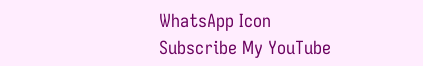WhatsApp Icon
Subscribe My YouTube